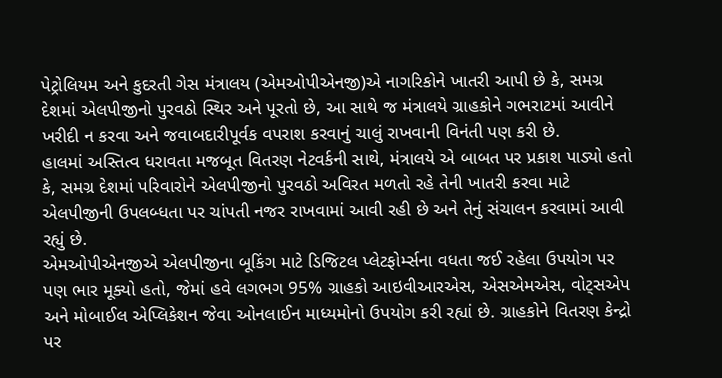પેટ્રોલિયમ અને કુદરતી ગેસ મંત્રાલય (એમઓપીએનજી)એ નાગરિકોને ખાતરી આપી છે કે, સમગ્ર દેશમાં એલપીજીનો પુરવઠો સ્થિર અને પૂરતો છે, આ સાથે જ મંત્રાલયે ગ્રાહકોને ગભરાટમાં આવીને ખરીદી ન કરવા અને જવાબદારીપૂર્વક વપરાશ કરવાનું ચાલું રાખવાની વિનંતી પણ કરી છે.
હાલમાં અસ્તિત્વ ધરાવતા મજબૂત વિતરણ નેટવર્કની સાથે, મંત્રાલયે એ બાબત પર પ્રકાશ પાડ્યો હતો કે, સમગ્ર દેશમાં પરિવારોને એલપીજીનો પુરવઠો અવિરત મળતો રહે તેની ખાતરી કરવા માટે એલપીજીની ઉપલબ્ધતા પર ચાંપતી નજર રાખવામાં આવી રહી છે અને તેનું સંચાલન કરવામાં આવી રહ્યું છે.
એમઓપીએનજીએ એલપીજીના બૂકિંગ માટે ડિજિટલ પ્લેટફોર્મ્સના વધતા જઈ રહેલા ઉપયોગ પર પણ ભાર મૂક્યો હતો, જેમાં હવે લગભગ 95% ગ્રાહકો આઇવીઆરએસ, એસએમએસ, વોટ્સએપ અને મોબાઈલ એપ્લિકેશન જેવા ઓનલાઈન માધ્યમોનો ઉપયોગ કરી રહ્યાં છે. ગ્રાહકોને વિતરણ કેન્દ્રો પર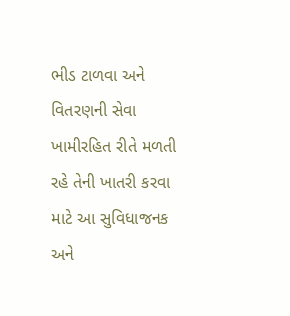ભીડ ટાળવા અને વિતરણની સેવા ખામીરહિત રીતે મળતી રહે તેની ખાતરી કરવા માટે આ સુવિધાજનક અને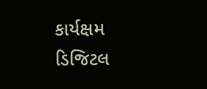કાર્યક્ષમ ડિજિટલ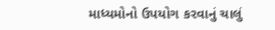માધ્યમોનો ઉપયોગ કરવાનું ચાલું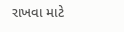રાખવા માટે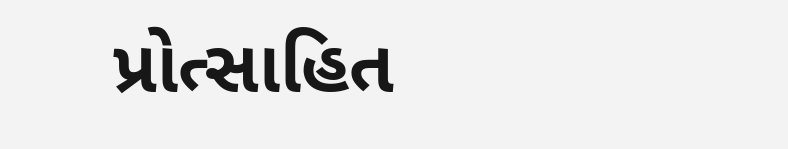પ્રોત્સાહિત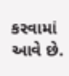કરવામાં આવે છે.